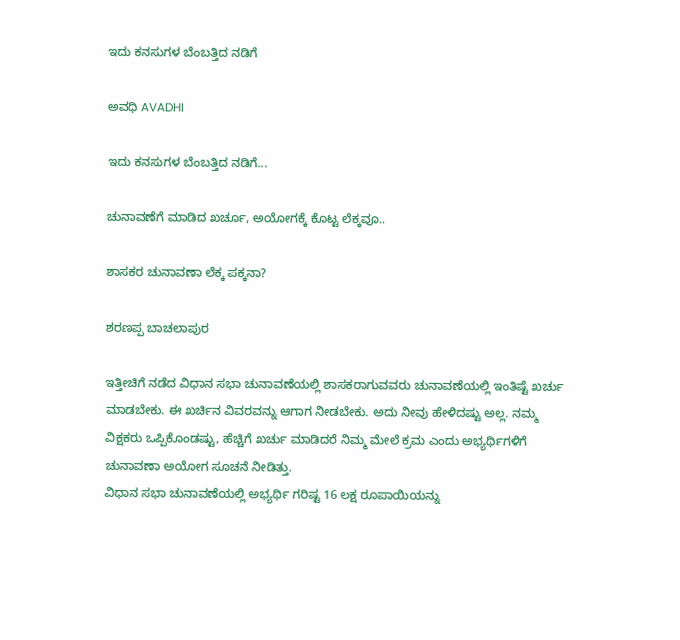ಇದು ಕನಸುಗಳ ಬೆಂಬತ್ತಿದ ನಡಿಗೆ‍

ಅವಧಿ AVADHI

ಇದು ಕನಸುಗಳ ಬೆಂಬತ್ತಿದ ನಡಿಗೆ...

ಚುನಾವಣೆಗೆ ಮಾಡಿದ ಖರ್ಚೂ, ಅಯೋಗಕ್ಕೆ ಕೊಟ್ಟ ಲೆಕ್ಕವೂ..

ಶಾಸಕರ ಚುನಾವಣಾ ಲೆಕ್ಕ ಪಕ್ಕನಾ?

ಶರಣಪ್ಪ ಬಾಚಲಾಪುರ

ಇತ್ತೀಚಿಗೆ ನಡೆದ ವಿಧಾನ ಸಭಾ ಚುನಾವಣೆಯಲ್ಲಿ ಶಾಸಕರಾಗುವವರು ಚುನಾವಣೆಯಲ್ಲಿ ಇಂತಿಷ್ಟೆ ಖರ್ಚು ಮಾಡಬೇಕು. ಈ ಖರ್ಚಿನ ವಿವರವನ್ನು ಆಗಾಗ ನೀಡಬೇಕು. ಅದು ನೀವು ಹೇಳಿದಷ್ಟು ಅಲ್ಲ. ನಮ್ಮ ವಿಕ್ಷಕರು ಒಪ್ಪಿಕೊಂಡಷ್ಟು, ಹೆಚ್ಚಿಗೆ ಖರ್ಚು ಮಾಡಿದರೆ ನಿಮ್ಮ ಮೇಲೆ ಕ್ರಮ ಎಂದು ಅಭ್ಯರ್ಥಿಗಳಿಗೆ ಚುನಾವಣಾ ಅಯೋಗ ಸೂಚನೆ ನೀಡಿತ್ತು.
ವಿಧಾನ ಸಭಾ ಚುನಾವಣೆಯಲ್ಲಿ ಅಭ್ಯರ್ಥಿ ಗರಿಷ್ಟ 16 ಲಕ್ಷ ರೂಪಾಯಿಯನ್ನು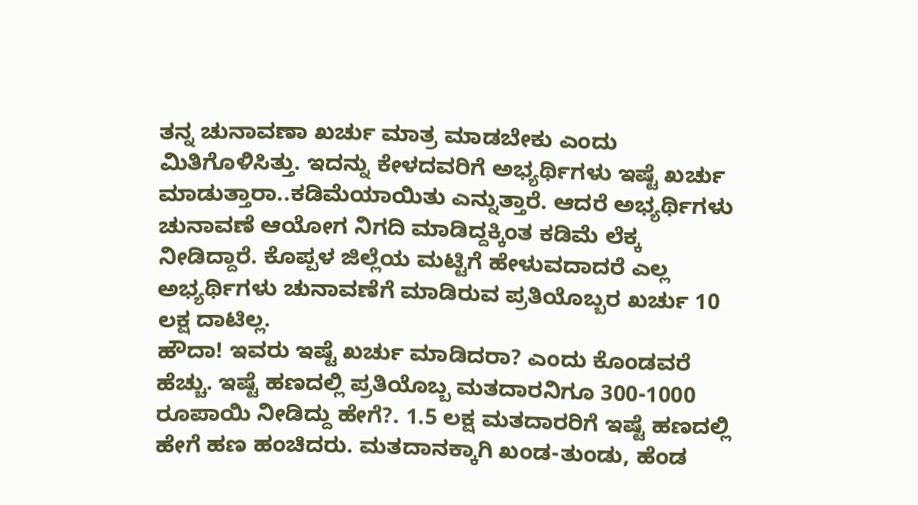ತನ್ನ ಚುನಾವಣಾ ಖರ್ಚು ಮಾತ್ರ ಮಾಡಬೇಕು ಎಂದು ಮಿತಿಗೊಳಿಸಿತ್ತು. ಇದನ್ನು ಕೇಳದವರಿಗೆ ಅಭ್ಯರ್ಥಿಗಳು ಇಷ್ಟೆ ಖರ್ಚು ಮಾಡುತ್ತಾರಾ..ಕಡಿಮೆಯಾಯಿತು ಎನ್ನುತ್ತಾರೆ. ಆದರೆ ಅಭ್ಯರ್ಥಿಗಳು ಚುನಾವಣೆ ಆಯೋಗ ನಿಗದಿ ಮಾಡಿದ್ದಕ್ಕಿಂತ ಕಡಿಮೆ ಲೆಕ್ಕ ನೀಡಿದ್ದಾರೆ. ಕೊಪ್ಪಳ ಜಿಲ್ಲೆಯ ಮಟ್ಟಿಗೆ ಹೇಳುವದಾದರೆ ಎಲ್ಲ ಅಭ್ಯರ್ಥಿಗಳು ಚುನಾವಣೆಗೆ ಮಾಡಿರುವ ಪ್ರತಿಯೊಬ್ಬರ ಖರ್ಚು 10 ಲಕ್ಷ ದಾಟಿಲ್ಲ.
ಹೌದಾ! ಇವರು ಇಷ್ಟೆ ಖರ್ಚು ಮಾಡಿದರಾ? ಎಂದು ಕೊಂಡವರೆ ಹೆಚ್ಚು. ಇಷ್ಟೆ ಹಣದಲ್ಲಿ ಪ್ರತಿಯೊಬ್ಬ ಮತದಾರನಿಗೂ 300-1000 ರೂಪಾಯಿ ನೀಡಿದ್ದು ಹೇಗೆ?. 1.5 ಲಕ್ಷ ಮತದಾರರಿಗೆ ಇಷ್ಟೆ ಹಣದಲ್ಲಿ ಹೇಗೆ ಹಣ ಹಂಚಿದರು. ಮತದಾನಕ್ಕಾಗಿ ಖಂಡ-ತುಂಡು, ಹೆಂಡ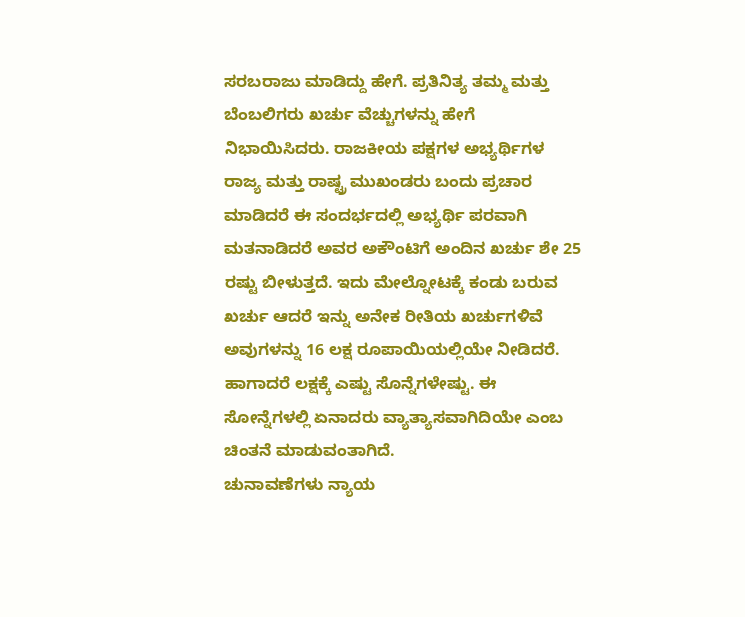ಸರಬರಾಜು ಮಾಡಿದ್ದು ಹೇಗೆ. ಪ್ರತಿನಿತ್ಯ ತಮ್ಮ ಮತ್ತು ಬೆಂಬಲಿಗರು ಖರ್ಚು ವೆಚ್ಚುಗಳನ್ನು ಹೇಗೆ ನಿಭಾಯಿಸಿದರು. ರಾಜಕೀಯ ಪಕ್ಷಗಳ ಅಭ್ಯರ್ಥಿಗಳ ರಾಜ್ಯ ಮತ್ತು ರಾಷ್ಟ್ರ ಮುಖಂಡರು ಬಂದು ಪ್ರಚಾರ ಮಾಡಿದರೆ ಈ ಸಂದರ್ಭದಲ್ಲಿ ಅಭ್ಯರ್ಥಿ ಪರವಾಗಿ ಮತನಾಡಿದರೆ ಅವರ ಅಕೌಂಟಿಗೆ ಅಂದಿನ ಖರ್ಚು ಶೇ 25 ರಷ್ಟು ಬೀಳುತ್ತದೆ. ಇದು ಮೇಲ್ನೋಟಕ್ಕೆ ಕಂಡು ಬರುವ ಖರ್ಚು ಆದರೆ ಇನ್ನು ಅನೇಕ ರೀತಿಯ ಖರ್ಚುಗಳಿವೆ ಅವುಗಳನ್ನು 16 ಲಕ್ಷ ರೂಪಾಯಿಯಲ್ಲಿಯೇ ನೀಡಿದರೆ. ಹಾಗಾದರೆ ಲಕ್ಷಕ್ಕೆ ಎಷ್ಟು ಸೊನ್ನೆಗಳೇಷ್ಟು. ಈ ಸೋನ್ನೆಗಳಲ್ಲಿ ಏನಾದರು ವ್ಯಾತ್ಯಾಸವಾಗಿದಿಯೇ ಎಂಬ ಚಿಂತನೆ ಮಾಡುವಂತಾಗಿದೆ.
ಚುನಾವಣೆಗಳು ನ್ಯಾಯ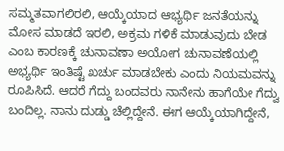ಸಮ್ಮತವಾಗಲಿರಲಿ, ಆಯ್ಕೆಯಾದ ಆಭ್ಯರ್ಥಿ ಜನತೆಯನ್ನು ಮೋಸ ಮಾಡದೆ ಇರಲಿ, ಅಕ್ರಮ ಗಳಿಕೆ ಮಾಡುವುದು ಬೇಡ ಎಂಬ ಕಾರಣಕ್ಕೆ ಚುನಾವಣಾ ಅಯೋಗ ಚುನಾವಣೆಯಲ್ಲಿ ಅಭ್ಯರ್ಥಿ ಇಂತಿಷ್ಟೆ ಖರ್ಚು ಮಾಡಬೇಕು ಎಂದು ನಿಯಮವನ್ನು ರೂಪಿಸಿದೆ. ಆದರೆ ಗೆದ್ದು ಬಂದವರು ನಾನೇನು ಹಾಗೆಯೇ ಗೆದ್ವು ಬಂದಿಲ್ಲ. ನಾನು ದುಡ್ಡು ಚೆಲ್ಲಿದ್ದೇನೆ. ಈಗ ಆಯ್ಕೆಯಾಗಿದ್ದೇನೆ,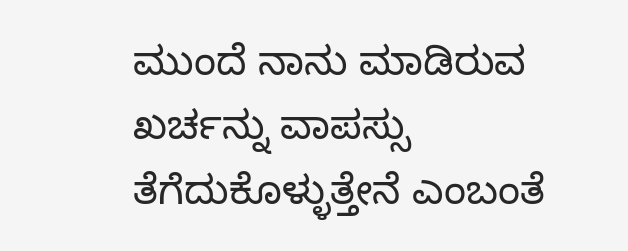ಮುಂದೆ ನಾನು ಮಾಡಿರುವ ಖರ್ಚನ್ನು ವಾಪಸ್ಸು ತೆಗೆದುಕೊಳ್ಳುತ್ತೇನೆ ಎಂಬಂತೆ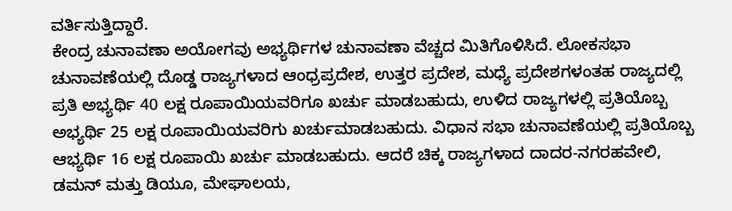ವರ್ತಿಸುತ್ತಿದ್ದಾರೆ.
ಕೇಂದ್ರ ಚುನಾವಣಾ ಅಯೋಗವು ಅಭ್ಯರ್ಥಿಗಳ ಚುನಾವಣಾ ವೆಚ್ಚದ ಮಿತಿಗೊಳಿಸಿದೆ. ಲೋಕಸಭಾ ಚುನಾವಣೆಯಲ್ಲಿ ದೊಡ್ಡ ರಾಜ್ಯಗಳಾದ ಆಂಧ್ರಪ್ರದೇಶ, ಉತ್ತರ ಪ್ರದೇಶ, ಮಧ್ಯೆ ಪ್ರದೇಶಗಳಂತಹ ರಾಜ್ಯದಲ್ಲಿ ಪ್ರತಿ ಅಭ್ಯರ್ಥಿ 40 ಲಕ್ಷ ರೂಪಾಯಿಯವರಿಗೂ ಖರ್ಚು ಮಾಡಬಹುದು, ಉಳಿದ ರಾಜ್ಯಗಳಲ್ಲಿ ಪ್ರತಿಯೊಬ್ಬ ಅಭ್ಯರ್ಥಿ 25 ಲಕ್ಷ ರೂಪಾಯಿಯವರಿಗು ಖರ್ಚುಮಾಡಬಹುದು. ವಿಧಾನ ಸಭಾ ಚುನಾವಣೆಯಲ್ಲಿ ಪ್ರತಿಯೊಬ್ಬ ಆಭ್ಯರ್ಥಿ 16 ಲಕ್ಷ ರೂಪಾಯಿ ಖರ್ಚು ಮಾಡಬಹುದು. ಆದರೆ ಚಿಕ್ಕ ರಾಜ್ಯಗಳಾದ ದಾದರ-ನಗರಹವೇಲಿ, ಡಮನ್ ಮತ್ತು ಡಿಯೂ, ಮೇಘಾಲಯ,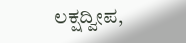ಲಕ್ಷದ್ವೀಪ,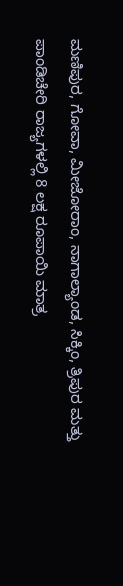ಮಣಿಪುರ, ಗೋವಾ, ಮೀಜೋರಾಂ, ನಾಗಾಲ್ಯಾಂಡ, ಸಿಕ್ಕಿಂ, ತ್ರಿಪುರ ಮತ್ತು ಪಾಂಡಿಚೇರಿ ರಾಜ್ಯಗಳಲ್ಲಿ 8 ಲಕ್ಷ ರೂಪಾಯಿ ಮಾತ್ರ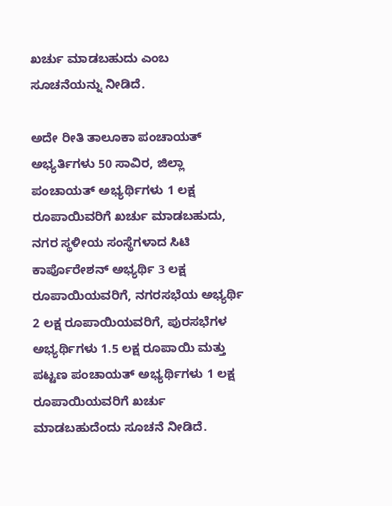ಖರ್ಚು ಮಾಡಬಹುದು ಎಂಬ ಸೂಚನೆಯನ್ನು ನೀಡಿದೆ.

ಅದೇ ರೀತಿ ತಾಲೂಕಾ ಪಂಚಾಯತ್ ಅಭ್ಯರ್ತಿಗಳು 50 ಸಾವಿರ, ಜಿಲ್ಲಾ ಪಂಚಾಯತ್ ಅಭ್ಯರ್ಥಿಗಳು 1 ಲಕ್ಷ ರೂಪಾಯಿವರಿಗೆ ಖರ್ಚು ಮಾಡಬಹುದು, ನಗರ ಸ್ಥಳೀಯ ಸಂಸ್ಥೆಗಳಾದ ಸಿಟಿ ಕಾರ್ಪೊರೇಶನ್ ಅಭ್ಯರ್ಥಿ 3 ಲಕ್ಷ ರೂಪಾಯಿಯವರಿಗೆ, ನಗರಸಭೆಯ ಅಭ್ಯರ್ಥಿ 2 ಲಕ್ಷ ರೂಪಾಯಿಯವರಿಗೆ, ಪುರಸಭೆಗಳ ಅಭ್ಯರ್ಥಿಗಳು 1.5 ಲಕ್ಷ ರೂಪಾಯಿ ಮತ್ತು ಪಟ್ಟಣ ಪಂಚಾಯತ್ ಅಭ್ಯರ್ಥಿಗಳು 1 ಲಕ್ಷ ರೂಪಾಯಿಯವರಿಗೆ ಖರ್ಚು ಮಾಡಬಹುದೆಂದು ಸೂಚನೆ ನೀಡಿದೆ.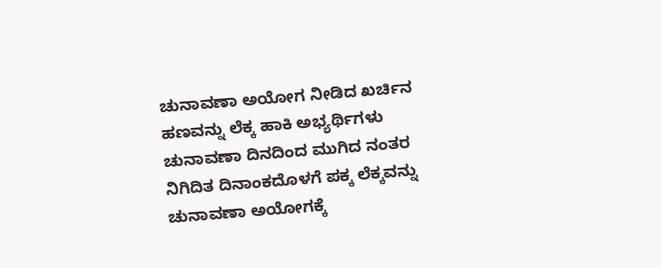ಚುನಾವಣಾ ಅಯೋಗ ನೀಡಿದ ಖರ್ಚಿನ ಹಣವನ್ನು ಲೆಕ್ಕ ಹಾಕಿ ಅಭ್ಯರ್ಥಿಗಳು ಚುನಾವಣಾ ದಿನದಿಂದ ಮುಗಿದ ನಂತರ ನಿಗಿದಿತ ದಿನಾಂಕದೊಳಗೆ ಪಕ್ಕ ಲೆಕ್ಕವನ್ನು ಚುನಾವಣಾ ಅಯೋಗಕ್ಕೆ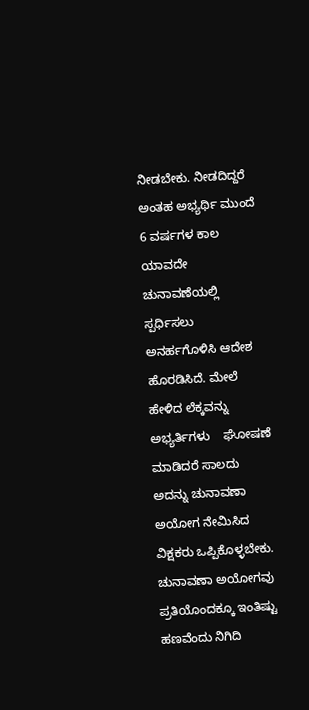ನೀಡಬೇಕು. ನೀಡದಿದ್ದರೆ ಅಂತಹ ಅಭ್ಯರ್ಥಿ ಮುಂದೆ 6 ವರ್ಷಗಳ ಕಾಲ ಯಾವದೇ ಚುನಾವಣೆಯಲ್ಲಿ ಸ್ಪರ್ಧಿಸಲು ಅನರ್ಹಗೊಳಿಸಿ ಆದೇಶ ಹೊರಡಿಸಿದೆ. ಮೇಲೆ ಹೇಳಿದ ಲೆಕ್ಕವನ್ನು ಅಭ್ಯರ್ತಿಗಳು    ಘೋಷಣೆ ಮಾಡಿದರೆ ಸಾಲದು ಅದನ್ನು ಚುನಾವಣಾ ಅಯೋಗ ನೇಮಿಸಿದ ವಿಕ್ಷಕರು ಒಪ್ಪಿಕೊಳ್ಳಬೇಕು. ಚುನಾವಣಾ ಅಯೋಗವು ಪ್ರತಿಯೊಂದಕ್ಕೂ ಇಂತಿಷ್ಟು ಹಣವೆಂದು ನಿಗಿದಿ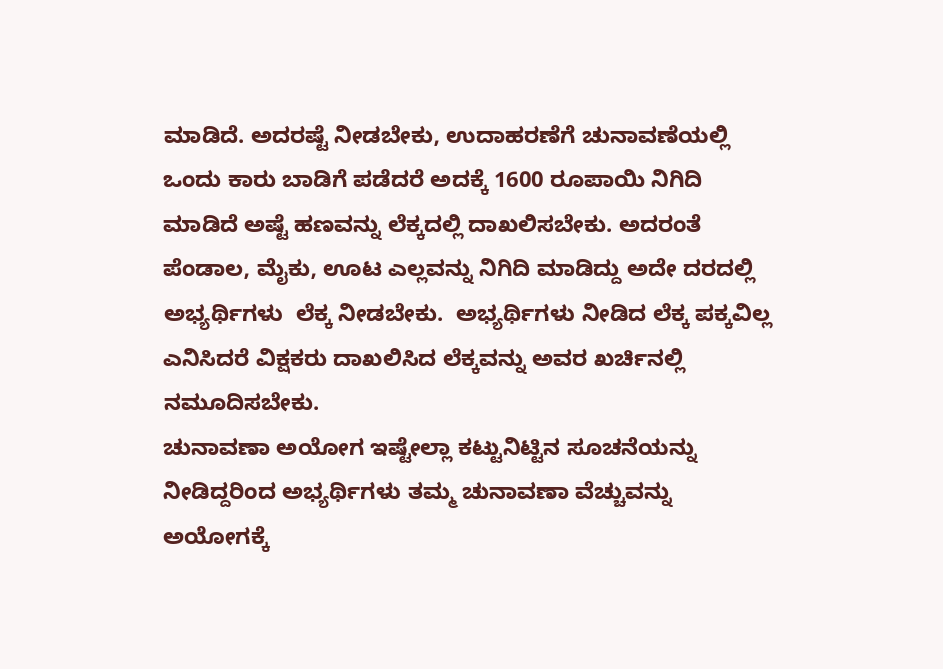ಮಾಡಿದೆ. ಅದರಷ್ಟೆ ನೀಡಬೇಕು, ಉದಾಹರಣೆಗೆ ಚುನಾವಣೆಯಲ್ಲಿ ಒಂದು ಕಾರು ಬಾಡಿಗೆ ಪಡೆದರೆ ಅದಕ್ಕೆ 1600 ರೂಪಾಯಿ ನಿಗಿದಿ ಮಾಡಿದೆ ಅಷ್ಟೆ ಹಣವನ್ನು ಲೆಕ್ಕದಲ್ಲಿ ದಾಖಲಿಸಬೇಕು. ಅದರಂತೆ ಪೆಂಡಾಲ, ಮೈಕು, ಊಟ ಎಲ್ಲವನ್ನು ನಿಗಿದಿ ಮಾಡಿದ್ದು ಅದೇ ದರದಲ್ಲಿ ಅಭ್ಯರ್ಥಿಗಳು  ಲೆಕ್ಕ ನೀಡಬೇಕು.  ಅಭ್ಯರ್ಥಿಗಳು ನೀಡಿದ ಲೆಕ್ಕ ಪಕ್ಕವಿಲ್ಲ ಎನಿಸಿದರೆ ವಿಕ್ಷಕರು ದಾಖಲಿಸಿದ ಲೆಕ್ಕವನ್ನು ಅವರ ಖರ್ಚಿನಲ್ಲಿ ನಮೂದಿಸಬೇಕು.
ಚುನಾವಣಾ ಅಯೋಗ ಇಷ್ಟೇಲ್ಲಾ ಕಟ್ಟುನಿಟ್ಟಿನ ಸೂಚನೆಯನ್ನು ನೀಡಿದ್ದರಿಂದ ಅಭ್ಯರ್ಥಿಗಳು ತಮ್ಮ ಚುನಾವಣಾ ವೆಚ್ಚುವನ್ನು ಅಯೋಗಕ್ಕೆ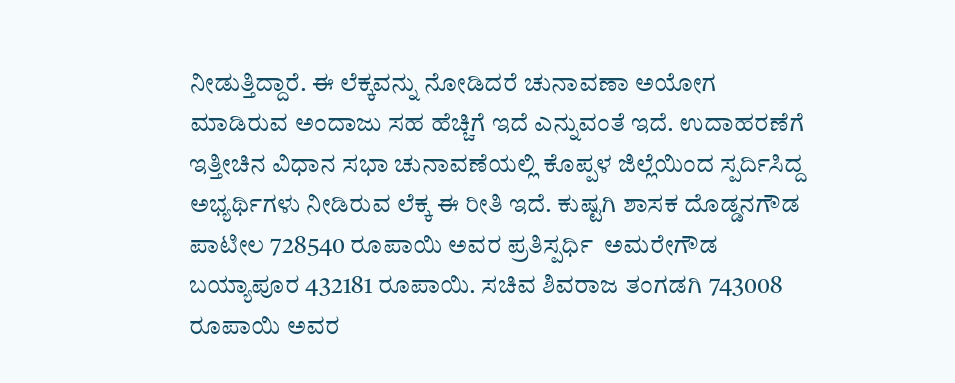ನೀಡುತ್ತಿದ್ದಾರೆ. ಈ ಲೆಕ್ಕವನ್ನು ನೋಡಿದರೆ ಚುನಾವಣಾ ಅಯೋಗ ಮಾಡಿರುವ ಅಂದಾಜು ಸಹ ಹೆಚ್ಚಿಗೆ ಇದೆ ಎನ್ನುವಂತೆ ಇದೆ. ಉದಾಹರಣೆಗೆ ಇತ್ತೀಚಿನ ವಿಧಾನ ಸಭಾ ಚುನಾವಣೆಯಲ್ಲಿ ಕೊಪ್ಪಳ ಜಿಲ್ಲೆಯಿಂದ ಸ್ಪರ್ದಿಸಿದ್ದ ಅಭ್ಯರ್ಥಿಗಳು ನೀಡಿರುವ ಲೆಕ್ಕ ಈ ರೀತಿ ಇದೆ. ಕುಷ್ಟಗಿ ಶಾಸಕ ದೊಡ್ಡನಗೌಡ ಪಾಟೀಲ 728540 ರೂಪಾಯಿ ಅವರ ಪ್ರತಿಸ್ಪರ್ಧಿ  ಅಮರೇಗೌಡ ಬಯ್ಯಾಪೂರ 432181 ರೂಪಾಯಿ. ಸಚಿವ ಶಿವರಾಜ ತಂಗಡಗಿ 743008 ರೂಪಾಯಿ ಅವರ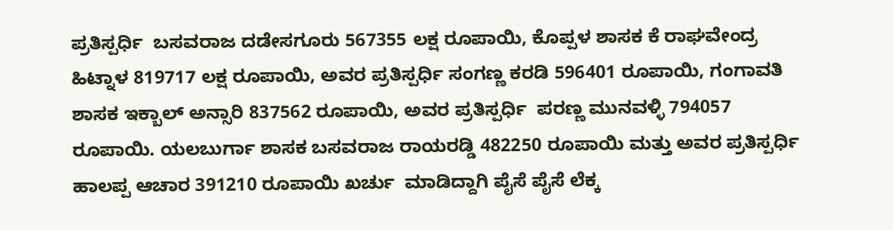ಪ್ರತಿಸ್ಪರ್ಧಿ  ಬಸವರಾಜ ದಡೇಸಗೂರು 567355 ಲಕ್ಷ ರೂಪಾಯಿ, ಕೊಪ್ಪಳ ಶಾಸಕ ಕೆ ರಾಘವೇಂದ್ರ ಹಿಟ್ನಾಳ 819717 ಲಕ್ಷ ರೂಪಾಯಿ, ಅವರ ಪ್ರತಿಸ್ಪರ್ಧಿ ಸಂಗಣ್ಣ ಕರಡಿ 596401 ರೂಪಾಯಿ, ಗಂಗಾವತಿ ಶಾಸಕ ಇಕ್ಬಾಲ್ ಅನ್ಸಾರಿ 837562 ರೂಪಾಯಿ, ಅವರ ಪ್ರತಿಸ್ಪರ್ಧಿ  ಪರಣ್ಣ ಮುನವಳ್ಳಿ 794057 ರೂಪಾಯಿ. ಯಲಬುರ್ಗಾ ಶಾಸಕ ಬಸವರಾಜ ರಾಯರಡ್ಡಿ 482250 ರೂಪಾಯಿ ಮತ್ತು ಅವರ ಪ್ರತಿಸ್ಪರ್ಧಿ ಹಾಲಪ್ಪ ಆಚಾರ 391210 ರೂಪಾಯಿ ಖರ್ಚು  ಮಾಡಿದ್ದಾಗಿ ಪೈಸೆ ಪೈಸೆ ಲೆಕ್ಕ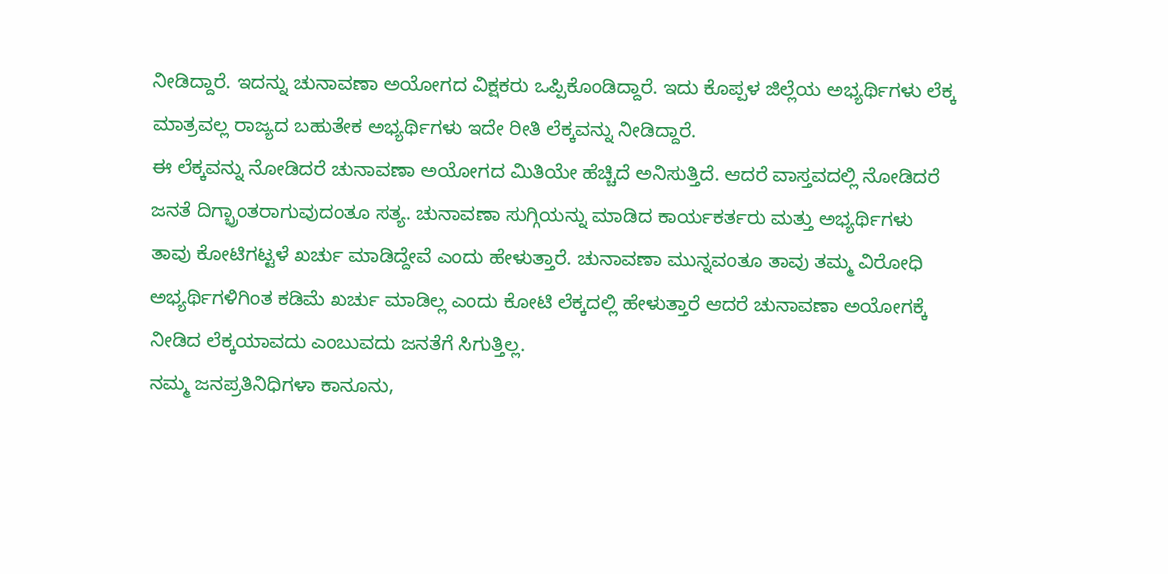ನೀಡಿದ್ದಾರೆ. ಇದನ್ನು ಚುನಾವಣಾ ಅಯೋಗದ ವಿಕ್ಷಕರು ಒಪ್ಪಿಕೊಂಡಿದ್ದಾರೆ. ಇದು ಕೊಪ್ಪಳ ಜಿಲ್ಲೆಯ ಅಭ್ಯರ್ಥಿಗಳು ಲೆಕ್ಕ ಮಾತ್ರವಲ್ಲ ರಾಜ್ಯದ ಬಹುತೇಕ ಅಭ್ಯರ್ಥಿಗಳು ಇದೇ ರೀತಿ ಲೆಕ್ಕವನ್ನು ನೀಡಿದ್ದಾರೆ.
ಈ ಲೆಕ್ಕವನ್ನು ನೋಡಿದರೆ ಚುನಾವಣಾ ಅಯೋಗದ ಮಿತಿಯೇ ಹೆಚ್ಚಿದೆ ಅನಿಸುತ್ತಿದೆ. ಆದರೆ ವಾಸ್ತವದಲ್ಲಿ ನೋಡಿದರೆ ಜನತೆ ದಿಗ್ಭ್ರಾಂತರಾಗುವುದಂತೂ ಸತ್ಯ. ಚುನಾವಣಾ ಸುಗ್ಗಿಯನ್ನು ಮಾಡಿದ ಕಾರ್ಯಕರ್ತರು ಮತ್ತು ಅಭ್ಯರ್ಥಿಗಳು ತಾವು ಕೋಟಿಗಟ್ಟಳೆ ಖರ್ಚು ಮಾಡಿದ್ದೇವೆ ಎಂದು ಹೇಳುತ್ತಾರೆ. ಚುನಾವಣಾ ಮುನ್ನವಂತೂ ತಾವು ತಮ್ಮ ವಿರೋಧಿ ಅಭ್ಯರ್ಥಿಗಳಿಗಿಂತ ಕಡಿಮೆ ಖರ್ಚು ಮಾಡಿಲ್ಲ ಎಂದು ಕೋಟಿ ಲೆಕ್ಕದಲ್ಲಿ ಹೇಳುತ್ತಾರೆ ಆದರೆ ಚುನಾವಣಾ ಅಯೋಗಕ್ಕೆ ನೀಡಿದ ಲೆಕ್ಕಯಾವದು ಎಂಬುವದು ಜನತೆಗೆ ಸಿಗುತ್ತಿಲ್ಲ.
ನಮ್ಮ ಜನಪ್ರತಿನಿಧಿಗಳಾ ಕಾನೂನು,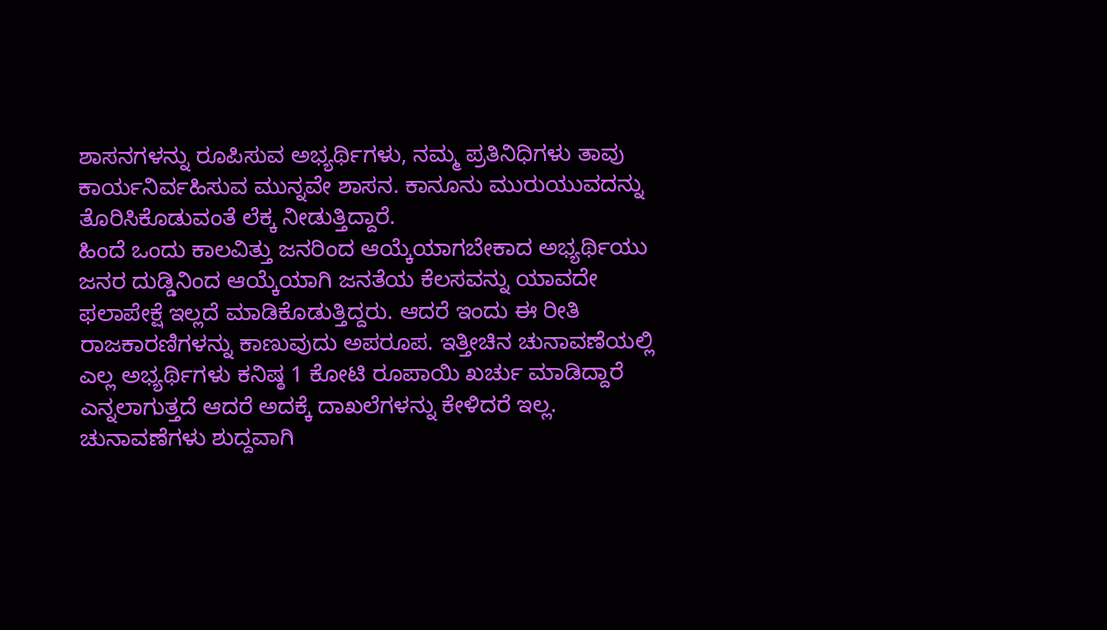ಶಾಸನಗಳನ್ನು ರೂಪಿಸುವ ಅಭ್ಯರ್ಥಿಗಳು, ನಮ್ಮ ಪ್ರತಿನಿಧಿಗಳು ತಾವು ಕಾರ್ಯನಿರ್ವಹಿಸುವ ಮುನ್ನವೇ ಶಾಸನ. ಕಾನೂನು ಮುರುಯುವದನ್ನು ತೊರಿಸಿಕೊಡುವಂತೆ ಲೆಕ್ಕ ನೀಡುತ್ತಿದ್ದಾರೆ.
ಹಿಂದೆ ಒಂದು ಕಾಲವಿತ್ತು ಜನರಿಂದ ಆಯ್ಕೆಯಾಗಬೇಕಾದ ಅಭ್ಯರ್ಥಿಯು ಜನರ ದುಡ್ಡಿನಿಂದ ಆಯ್ಕೆಯಾಗಿ ಜನತೆಯ ಕೆಲಸವನ್ನು ಯಾವದೇ ಫಲಾಪೇಕ್ಷೆ ಇಲ್ಲದೆ ಮಾಡಿಕೊಡುತ್ತಿದ್ದರು. ಆದರೆ ಇಂದು ಈ ರೀತಿ ರಾಜಕಾರಣಿಗಳನ್ನು ಕಾಣುವುದು ಅಪರೂಪ. ಇತ್ತೀಚಿನ ಚುನಾವಣೆಯಲ್ಲಿ ಎಲ್ಲ ಅಭ್ಯರ್ಥಿಗಳು ಕನಿಷ್ಠ 1 ಕೋಟಿ ರೂಪಾಯಿ ಖರ್ಚು ಮಾಡಿದ್ದಾರೆ ಎನ್ನಲಾಗುತ್ತದೆ ಆದರೆ ಅದಕ್ಕೆ ದಾಖಲೆಗಳನ್ನು ಕೇಳಿದರೆ ಇಲ್ಲ.
ಚುನಾವಣೆಗಳು ಶುದ್ದವಾಗಿ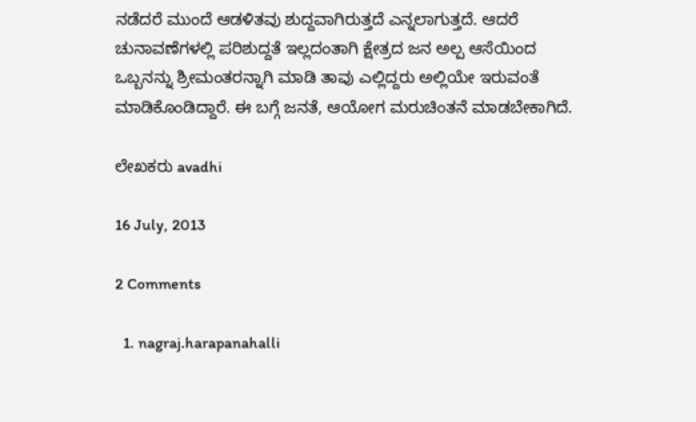ನಡೆದರೆ ಮುಂದೆ ಆಡಳಿತವು ಶುದ್ದವಾಗಿರುತ್ತದೆ ಎನ್ನಲಾಗುತ್ತದೆ. ಆದರೆ ಚುನಾವಣೆಗಳಲ್ಲಿ ಪರಿಶುದ್ದತೆ ಇಲ್ಲದಂತಾಗಿ ಕ್ಷೇತ್ರದ ಜನ ಅಲ್ಪ ಆಸೆಯಿಂದ ಒಬ್ಬನನ್ನು ಶ್ರೀಮಂತರನ್ನಾಗಿ ಮಾಡಿ ತಾವು ಎಲ್ಲಿದ್ದರು ಅಲ್ಲಿಯೇ ಇರುವಂತೆ ಮಾಡಿಕೊಂಡಿದ್ದಾರೆ. ಈ ಬಗ್ಗೆ ಜನತೆ, ಆಯೋಗ ಮರುಚಿಂತನೆ ಮಾಡಬೇಕಾಗಿದೆ.

ಲೇಖಕರು avadhi

16 July, 2013

2 Comments

  1. nagraj.harapanahalli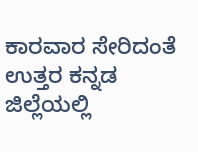ಕಾರವಾರ ಸೇರಿದಂತೆ ಉತ್ತರ ಕನ್ನಡ ಜಿಲ್ಲೆಯಲ್ಲಿ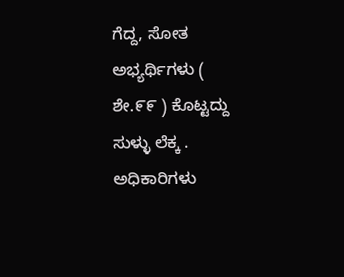ಗೆದ್ದ, ಸೋತ ಅಭ್ಯರ್ಥಿಗಳು ( ಶೇ.೯೯ ) ಕೊಟ್ಟದ್ದು ಸುಳ್ಳು ಲೆಕ್ಕ . ಅಧಿಕಾರಿಗಳು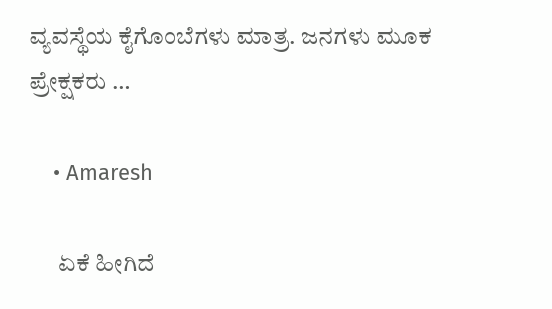ವ್ಯವಸ್ಥೆಯ ಕೈಗೊಂಬೆಗಳು ಮಾತ್ರ. ಜನಗಳು ಮೂಕ ಪ್ರೇಕ್ಷಕರು …

    • Amaresh

      ಏಕೆ ಹೀಗಿದೆ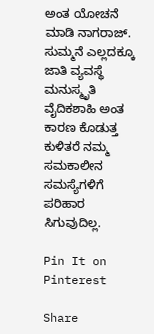ಅಂತ ಯೋಚನೆ ಮಾಡಿ ನಾಗರಾಜ್. ಸುಮ್ಮನೆ ಎಲ್ಲದಕ್ಕೂ ಜಾತಿ ವ್ಯವಸ್ಥೆ ಮನುಸ್ಮೃತಿ ವೈದಿಕಶಾಹಿ ಅಂತ ಕಾರಣ ಕೊಡುತ್ತ ಕುಳಿತರೆ ನಮ್ಮ ಸಮಕಾಲೀನ ಸಮಸ್ಯೆಗಳಿಗೆ ಪರಿಹಾರ ಸಿಗುವುದಿಲ್ಲ.

Pin It on Pinterest

Share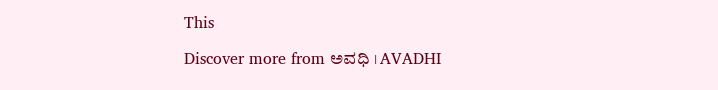This

Discover more from ಅವಧಿ । AVADHI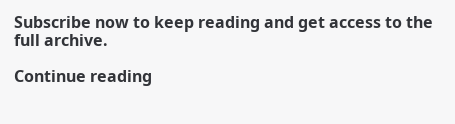Subscribe now to keep reading and get access to the full archive.

Continue reading